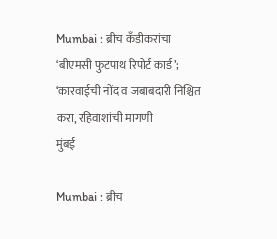Mumbai : ब्रीच कँडीकरांचा ‘बीएमसी फुटपाथ रिपोर्ट कार्ड’; ‘कारवाईची नोंद व जबाबदारी निश्चित करा, रहिवाशांची मागणी
मुंबई

Mumbai : ब्रीच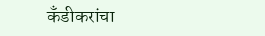कँडीकरांचा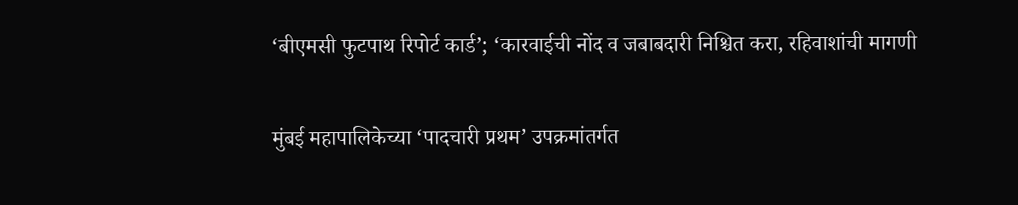‘बीएमसी फुटपाथ रिपोर्ट कार्ड’; ‘कारवाईची नोंद व जबाबदारी निश्चित करा, रहिवाशांची मागणी

मुंबई महापालिकेच्या ‘पादचारी प्रथम’ उपक्रमांतर्गत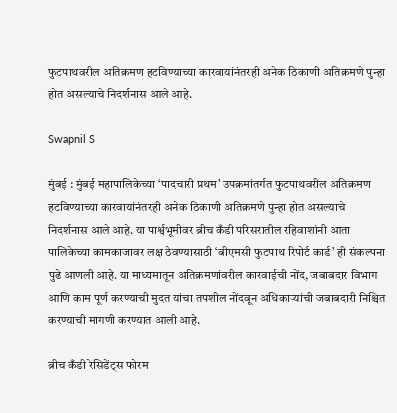फुटपाथवरील अतिक्रमण हटविण्याच्या कारवायांनंतरही अनेक ठिकाणी अतिक्रमणे पुन्हा होत असल्याचे निदर्शनास आले आहे.

Swapnil S

मुंबई : मुंबई महापालिकेच्या ‘पादचारी प्रथम’ उपक्रमांतर्गत फुटपाथवरील अतिक्रमण हटविण्याच्या कारवायांनंतरही अनेक ठिकाणी अतिक्रमणे पुन्हा होत असल्याचे निदर्शनास आले आहे. या पार्श्वभूमीवर ब्रीच कँडी परिसरातील रहिवाशांनी आता पालिकेच्या कामकाजावर लक्ष ठेवण्यासाठी ‘बीएमसी फुटपाथ रिपोर्ट कार्ड’ ही संकल्पना पुढे आणली आहे. या माध्यमातून अतिक्रमणांवरील कारवाईची नोंद, जबाबदार विभाग आणि काम पूर्ण करण्याची मुदत यांचा तपशील नोंदवून अधिकाऱ्यांची जबाबदारी निश्चित करण्याची मागणी करण्यात आली आहे.

ब्रीच कँडी रेसिडेंट्स फोरम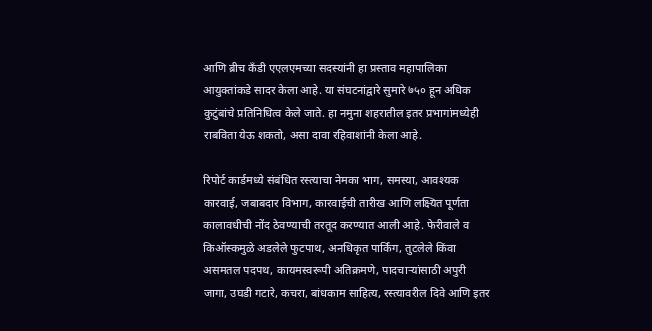आणि ब्रीच कँडी एएलएमच्या सदस्यांनी हा प्रस्ताव महापालिका आयुक्तांकडे सादर केला आहे. या संघटनांद्वारे सुमारे ७५० हून अधिक कुटुंबांचे प्रतिनिधित्व केले जाते. हा नमुना शहरातील इतर प्रभागांमध्येही राबविता येऊ शकतो, असा दावा रहिवाशांनी केला आहे.

रिपोर्ट कार्डमध्ये संबंधित रस्त्याचा नेमका भाग, समस्या, आवश्यक कारवाई, जबाबदार विभाग, कारवाईची तारीख आणि लक्ष्यित पूर्णता कालावधीची नोंद ठेवण्याची तरतूद करण्यात आली आहे. फेरीवाले व किऑस्कमुळे अडलेले फुटपाथ, अनधिकृत पार्किंग, तुटलेले किंवा असमतल पदपथ, कायमस्वरूपी अतिक्रमणे, पादचाऱ्यांसाठी अपुरी जागा, उघडी गटारे, कचरा, बांधकाम साहित्य, रस्त्यावरील दिवे आणि इतर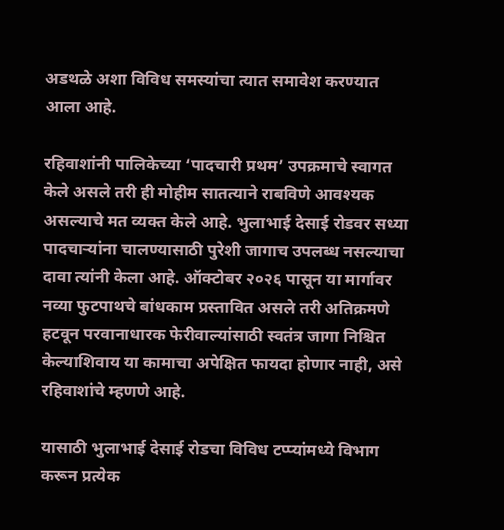अडथळे अशा विविध समस्यांचा त्यात समावेश करण्यात आला आहे.

रहिवाशांनी पालिकेच्या ‘पादचारी प्रथम’ उपक्रमाचे स्वागत केले असले तरी ही मोहीम सातत्याने राबविणे आवश्यक असल्याचे मत व्यक्त केले आहे. भुलाभाई देसाई रोडवर सध्या पादचाऱ्यांना चालण्यासाठी पुरेशी जागाच उपलब्ध नसल्याचा दावा त्यांनी केला आहे. ऑक्टोबर २०२६ पासून या मार्गावर नव्या फुटपाथचे बांधकाम प्रस्तावित असले तरी अतिक्रमणे हटवून परवानाधारक फेरीवाल्यांसाठी स्वतंत्र जागा निश्चित केल्याशिवाय या कामाचा अपेक्षित फायदा होणार नाही, असे रहिवाशांचे म्हणणे आहे.

यासाठी भुलाभाई देसाई रोडचा विविध टप्प्यांमध्ये विभाग करून प्रत्येक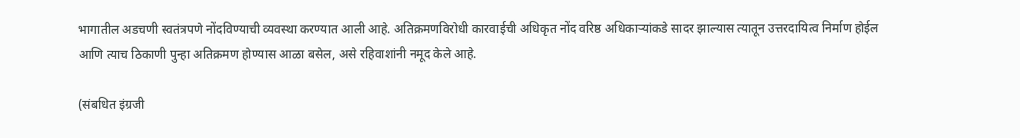भागातील अडचणी स्वतंत्रपणे नोंदविण्याची व्यवस्था करण्यात आली आहे. अतिक्रमणविरोधी कारवाईची अधिकृत नोंद वरिष्ठ अधिकाऱ्यांकडे सादर झाल्यास त्यातून उत्तरदायित्व निर्माण होईल आणि त्याच ठिकाणी पुन्हा अतिक्रमण होण्यास आळा बसेल, असे रहिवाशांनी नमूद केले आहे.

(संबधित इंग्रजी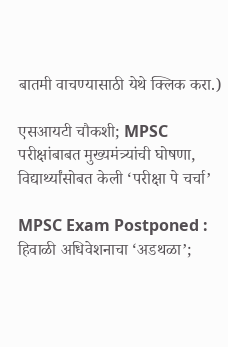बातमी वाचण्यासाठी येथे क्लिक करा.)

एसआयटी चौकशी; MPSC परीक्षांबाबत मुख्यमंत्र्यांची घोषणा, विद्यार्थ्यांसोबत केली ‘परीक्षा पे चर्चा’

MPSC Exam Postponed : हिवाळी अधिवेशनाचा ‘अडथळा’;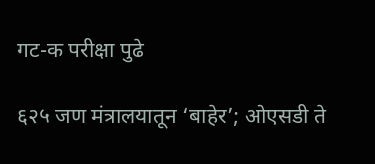गट-क परीक्षा पुढे

६२५ जण मंत्रालयातून ‘बाहेर’; ओएसडी ते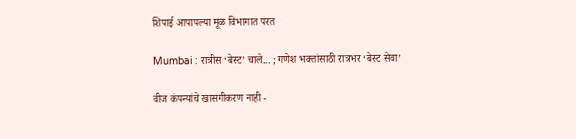शिपाई आपापल्या मूळ विभागात परत

Mumbai : रात्रीस ‘बेस्ट’ चाले... ; गणेश भक्तांसाठी रात्रभर ‘बेस्ट सेवा’

वीज कंपन्यांचे खासगीकरण नाही -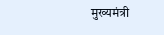मुख्यमंत्री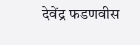देवेंद्र फडणवीस